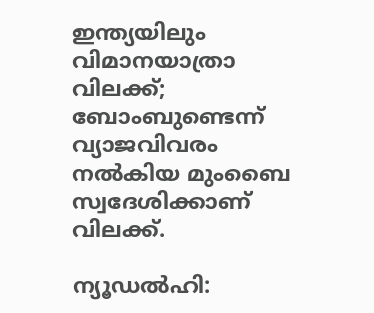ഇന്ത്യയിലും വിമാനയാത്രാ വിലക്ക്; ബോംബുണ്ടെന്ന് വ്യാജവിവരം നൽകിയ മുംബൈ സ്വദേശിക്കാണ് വിലക്ക്.

ന്യൂഡല്‍ഹി: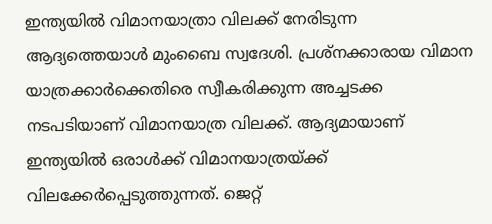ഇന്ത്യയില്‍ വിമാനയാത്രാ വിലക്ക് നേരിടുന്ന ആദ്യത്തെയാള്‍ മുംബൈ സ്വദേശി. പ്രശ്‌നക്കാരായ വിമാന യാത്രക്കാര്‍ക്കെതിരെ സ്വീകരിക്കുന്ന അച്ചടക്ക നടപടിയാണ് വിമാനയാത്ര വിലക്ക്. ആദ്യമായാണ് ഇന്ത്യയില്‍ ഒരാള്‍ക്ക് വിമാനയാത്രയ്ക്ക് വിലക്കേര്‍പ്പെടുത്തുന്നത്. ജെറ്റ്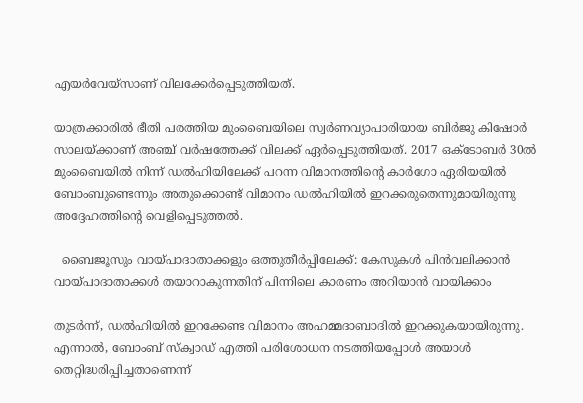എയര്‍വേയ്സാണ് വിലക്കേര്‍പ്പെടുത്തിയത്.

യാത്രക്കാരില്‍ ഭീതി പരത്തിയ മുംബൈയിലെ സ്വര്‍ണവ്യാപാരിയായ ബിര്‍ജു കിഷോര്‍ സാലയ്ക്കാണ് അഞ്ച് വര്‍ഷത്തേക്ക് വിലക്ക് ഏര്‍പ്പെടുത്തിയത്. 2017 ഒക്ടോബര്‍ 30ല്‍ മുംബൈയില്‍ നിന്ന് ഡല്‍ഹിയിലേക്ക് പറന്ന വിമാനത്തിന്‍റെ കാര്‍ഗോ ഏരിയയില്‍ ബോംബുണ്ടെന്നും അതുക്കൊണ്ട് വിമാനം ഡല്‍ഹിയില്‍ ഇറക്കരുതെന്നുമായിരുന്നു അദ്ദേഹത്തിന്‍റെ വെളിപ്പെടുത്തല്‍.

  ബൈജൂസും വായ്പാദാതാക്കളും ഒത്തുതീർപ്പിലേക്ക്: കേസുകൾ പിൻവലിക്കാൻ വായ്പാദാതാക്കൾ തയാറാകുന്നതിന് പിന്നിലെ കാരണം അറിയാൻ വായിക്കാം

തുടര്‍ന്ന്‍, ഡല്‍ഹിയില്‍ ഇറക്കേണ്ട വിമാനം അഹമ്മദാബാദില്‍ ഇറക്കുകയായിരുന്നു. എന്നാല്‍, ബോംബ് സ്‌ക്വാഡ് എത്തി പരിശോധന നടത്തിയപ്പോള്‍ അയാള്‍ തെറ്റിദ്ധരിപ്പിച്ചതാണെന്ന്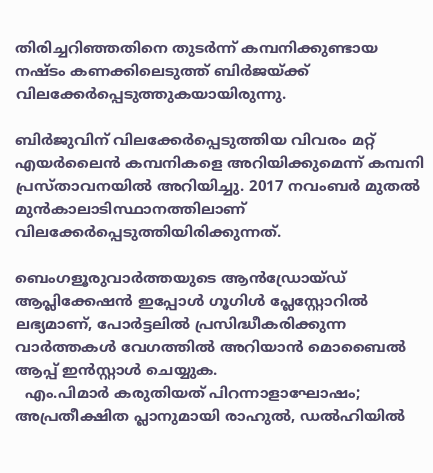തിരിച്ചറിഞ്ഞതിനെ തുടര്‍ന്ന് കമ്പനിക്കുണ്ടായ നഷ്ടം കണക്കിലെടുത്ത് ബിര്‍ജയ്ക്ക് വിലക്കേര്‍പ്പെടുത്തുകയായിരുന്നു.

ബിര്‍ജുവിന് വിലക്കേര്‍പ്പെടുത്തിയ വിവരം മറ്റ് എയര്‍ലൈന്‍ കമ്പനികളെ അറിയിക്കുമെന്ന് കമ്പനി പ്രസ്താവനയില്‍ അറിയിച്ചു. 2017 നവംബര്‍ മുതല്‍ മുന്‍കാലാടിസ്ഥാനത്തിലാണ് വിലക്കേര്‍പ്പെടുത്തിയിരിക്കുന്നത്.

ബെംഗളൂരുവാർത്തയുടെ ആൻഡ്രോയ്ഡ് ആപ്ലിക്കേഷൻ ഇപ്പോൾ ഗൂഗിൾ പ്ലേസ്റ്റോറിൽ ലഭ്യമാണ്, പോർട്ടലിൽ പ്രസിദ്ധീകരിക്കുന്ന വാർത്തകൾ വേഗത്തിൽ അറിയാൻ മൊബൈൽ ആപ്പ് ഇൻസ്റ്റാൾ ചെയ്യുക.
  എം.പിമാർ കരുതിയത് പിറന്നാളാഘോഷം; അപ്രതീക്ഷിത പ്ലാനുമായി രാഹുൽ, ഡൽഹിയിൽ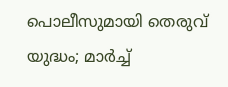പൊലീസുമായി തെരുവ് യുദ്ധം; മാർച്ച്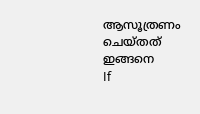ആസൂത്രണം ചെയ്തത് ഇങ്ങനെ
If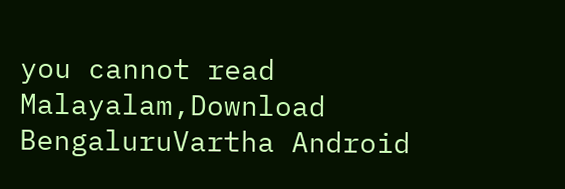you cannot read Malayalam,Download BengaluruVartha Android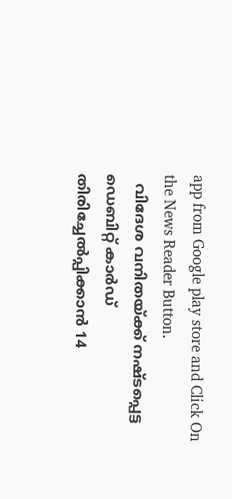app from Google play store and Click On the News Reader Button.
  വിദേശ വനിതയ്ക്ക് നഷ്ടപ്പെട്ട ഡെബിറ്റ് കാർഡ് തിരിച്ചേൽപ്പിക്കാൻ 14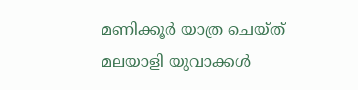മണിക്കൂർ യാത്ര ചെയ്ത് മലയാളി യുവാക്കൾ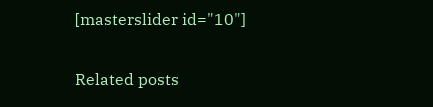[masterslider id="10"]

Related posts